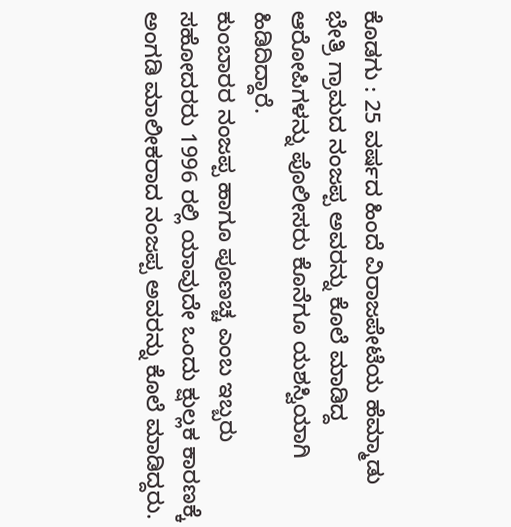ಕೊಡಗು : 25 ವರ್ಷದ ಹಿಂದೆ ವಿರಾಜಪೇಟೆಯ ಹೆಮ್ಮಾಡು ಭೇತ್ರಿ ಗ್ರಾಮದ ನಂಜಪ್ಪ ಅವರನ್ನು ಕೊಲೆ ಮಾಡಿದ್ದ ಆರೋಪಿಗಳನ್ನು ಪೊಲೀಸರು ಕೊನೆಗೂ ಯಶಸ್ವಿಯಾಗಿ ಹಿಡಿದಿದ್ದಾರೆ.
ಕುಂಬಾರರ ನಂಜಪ್ಪ ಹಾಗೂ ಪೂಣಚ್ಚ ಎಂಬ ಇಬ್ಬರು ಸಹೋದರರು 1996 ರಲ್ಲಿ ಯಾವುದೇ ಒಂದು ಕ್ಷುಲ್ಲಕ ಕಾರಣಕ್ಕೆ ಅಂಗಡಿ ಮಾಲೀಕರಾದ ನಂಜಪ್ಪ ಅವರನ್ನು ಕೊಲೆ ಮಾಡಿದ್ದರು.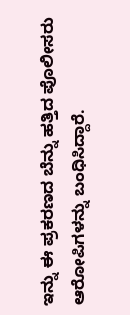ಇನ್ನು ಈ ಪ್ರಕರಣದ ಬೆನ್ನು ಹತ್ತಿದ ಪೊಲೀಸರು ಆರೋಪಿಗಳನ್ನು ಬಂಧಿಸಿದ್ದಾರೆ.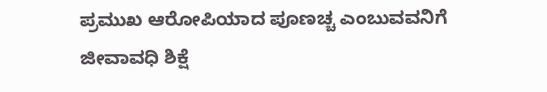ಪ್ರಮುಖ ಆರೋಪಿಯಾದ ಪೂಣಚ್ಚ ಎಂಬುವವನಿಗೆ ಜೀವಾವಧಿ ಶಿಕ್ಷೆ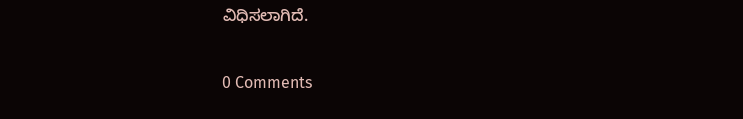ವಿಧಿಸಲಾಗಿದೆ.


0 Comments